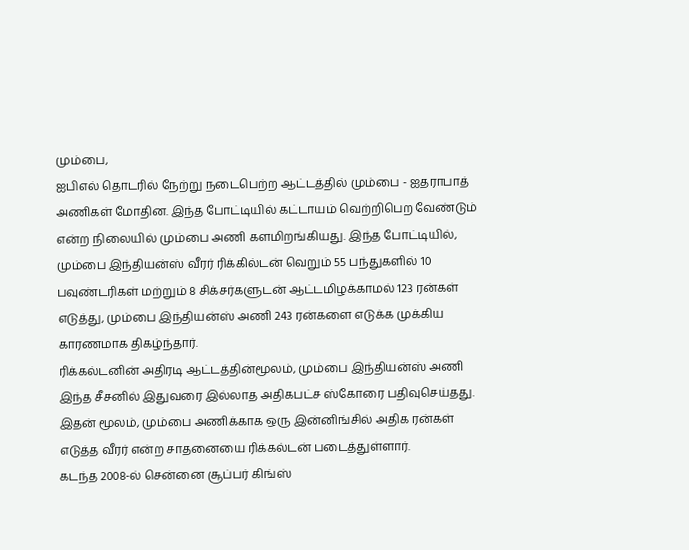மும்பை,
ஐபிஎல் தொடரில் நேற்று நடைபெற்ற ஆட்டத்தில் மும்பை - ஐதராபாத் அணிகள் மோதின. இந்த போட்டியில் கட்டாயம் வெற்றிபெற வேண்டும் என்ற நிலையில் மும்பை அணி களமிறங்கியது. இந்த போட்டியில், மும்பை இந்தியன்ஸ் வீரர் ரிக்கில்டன் வெறும் 55 பந்துகளில் 10 பவுண்டரிகள் மற்றும் 8 சிக்சர்களுடன் ஆட்டமிழக்காமல் 123 ரன்கள் எடுத்து, மும்பை இந்தியன்ஸ் அணி 243 ரன்களை எடுக்க முக்கிய காரணமாக திகழ்ந்தார்.
ரிக்கல்டனின் அதிரடி ஆட்டத்தின்மூலம், மும்பை இந்தியன்ஸ் அணி இந்த சீசனில் இதுவரை இல்லாத அதிகபட்ச ஸ்கோரை பதிவுசெய்தது. இதன் மூலம், மும்பை அணிக்காக ஒரு இன்னிங்சில் அதிக ரன்கள் எடுத்த வீரர் என்ற சாதனையை ரிக்கல்டன் படைத்துள்ளார்.
கடந்த 2008-ல் சென்னை சூப்பர் கிங்ஸ்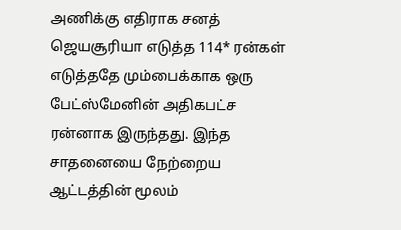அணிக்கு எதிராக சனத் ஜெயசூரியா எடுத்த 114* ரன்கள் எடுத்ததே மும்பைக்காக ஒரு பேட்ஸ்மேனின் அதிகபட்ச ரன்னாக இருந்தது. இந்த சாதனையை நேற்றைய ஆட்டத்தின் மூலம்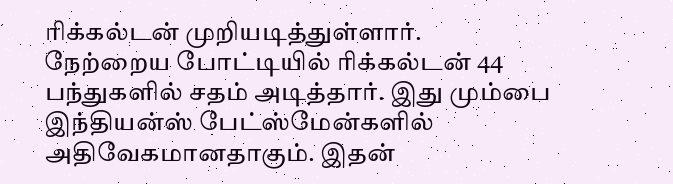ரிக்கல்டன் முறியடித்துள்ளார்.
நேற்றைய போட்டியில் ரிக்கல்டன் 44 பந்துகளில் சதம் அடித்தார். இது மும்பை இந்தியன்ஸ் பேட்ஸ்மேன்களில் அதிவேகமானதாகும். இதன்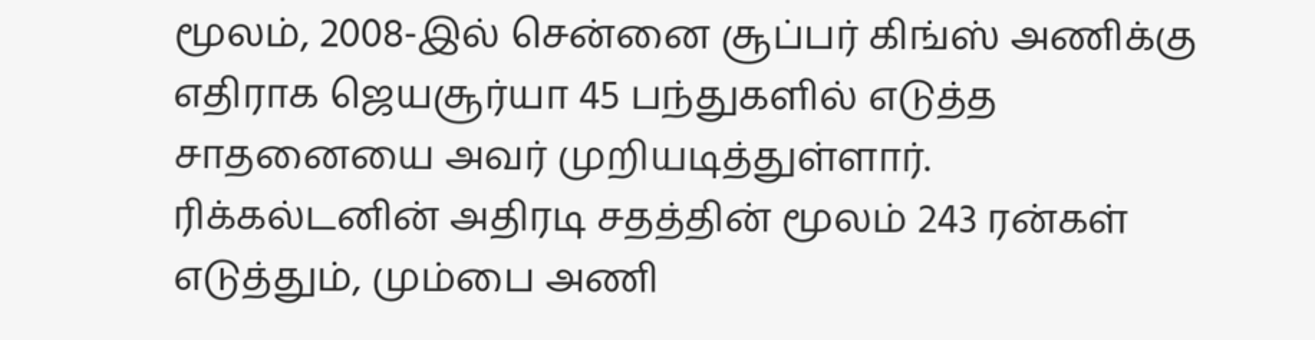மூலம், 2008-இல் சென்னை சூப்பர் கிங்ஸ் அணிக்கு எதிராக ஜெயசூர்யா 45 பந்துகளில் எடுத்த சாதனையை அவர் முறியடித்துள்ளார்.
ரிக்கல்டனின் அதிரடி சதத்தின் மூலம் 243 ரன்கள் எடுத்தும், மும்பை அணி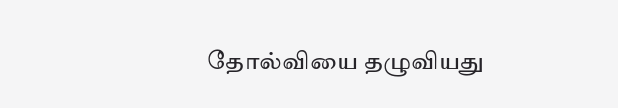தோல்வியை தழுவியது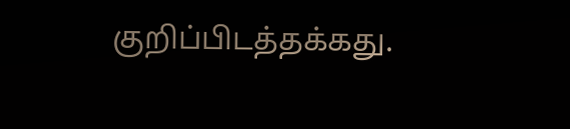குறிப்பிடத்தக்கது.